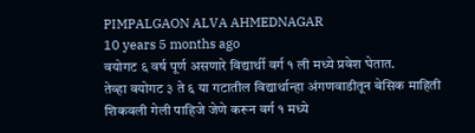PIMPALGAON ALVA AHMEDNAGAR
10 years 5 months ago
वयोगट ६ वर्ष पूर्ण असणारे विद्यार्थी वर्ग १ ली मध्ये प्रवेश घेतात.
तेव्हा वयोगट ३ ते ६ या गटातील विद्यार्थान्हा अंगणवाडीतून बेसिक माहिती शिकवली गेली पाहिजे जेणे करून वर्ग १ मध्ये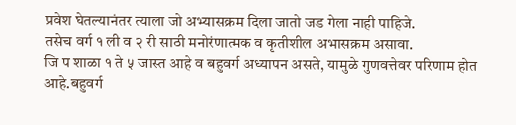प्रवेश घेतल्यानंतर त्याला जो अभ्यासक्रम दिला जातो जड गेला नाही पाहिजे.
तसेच वर्ग १ ली व २ री साठी मनोरंणात्मक व कृतीशील अभासक्रम असावा.
जि प शाळा १ ते ५ जास्त आहे व बहुवर्ग अध्यापन असते, यामुळे गुणवत्तेवर परिणाम होत आहे.बहुवर्ग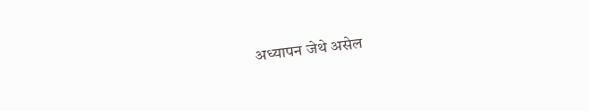अध्यापन जेथे असेल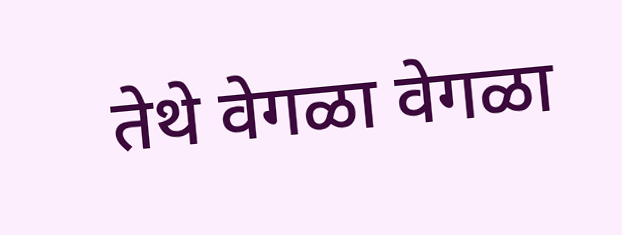तेथे वेगळा वेगळा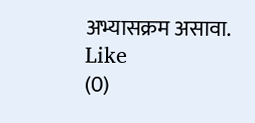अभ्यासक्रम असावा.
Like
(0)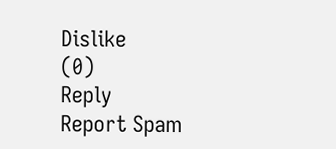Dislike
(0)
Reply
Report Spam